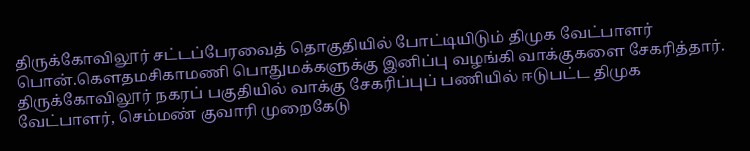திருக்கோவிலூர் சட்டப்பேரவைத் தொகுதியில் போட்டியிடும் திமுக வேட்பாளர் பொன்.கெளதமசிகாமணி பொதுமக்களுக்கு இனிப்பு வழங்கி வாக்குகளை சேகரித்தார்.
திருக்கோவிலூர் நகரப் பகுதியில் வாக்கு சேகரிப்புப் பணியில் ஈடுபட்ட திமுக வேட்பாளர், செம்மண் குவாரி முறைகேடு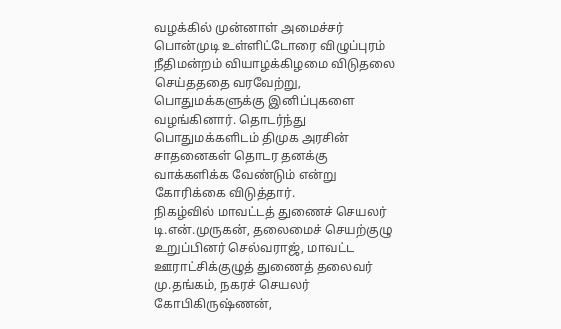வழக்கில் முன்னாள் அமைச்சர் பொன்முடி உள்ளிட்டோரை விழுப்புரம் நீதிமன்றம் வியாழக்கிழமை விடுதலை செய்தததை வரவேற்று, பொதுமக்களுக்கு இனிப்புகளை வழங்கினார். தொடர்ந்து பொதுமக்களிடம் திமுக அரசின் சாதனைகள் தொடர தனக்கு வாக்களிக்க வேண்டும் என்று கோரிக்கை விடுத்தார்.
நிகழ்வில் மாவட்டத் துணைச் செயலர் டி.என்.முருகன், தலைமைச் செயற்குழு உறுப்பினர் செல்வராஜ், மாவட்ட ஊராட்சிக்குழுத் துணைத் தலைவர் மு.தங்கம், நகரச் செயலர் கோபிகிருஷ்ணன்,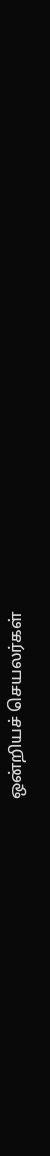ஒன்றியச் செயலர்கள்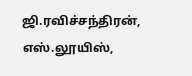ஜி.ரவிச்சந்திரன், எஸ்.லூயிஸ்,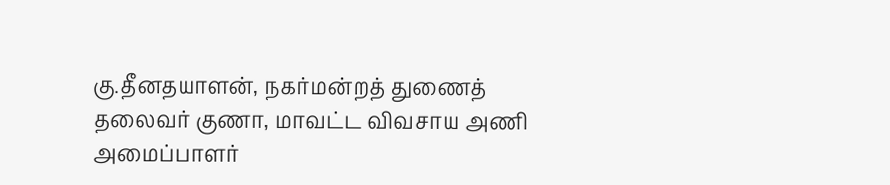கு.தீனதயாளன், நகர்மன்றத் துணைத் தலைவர் குணா, மாவட்ட விவசாய அணி அமைப்பாளர்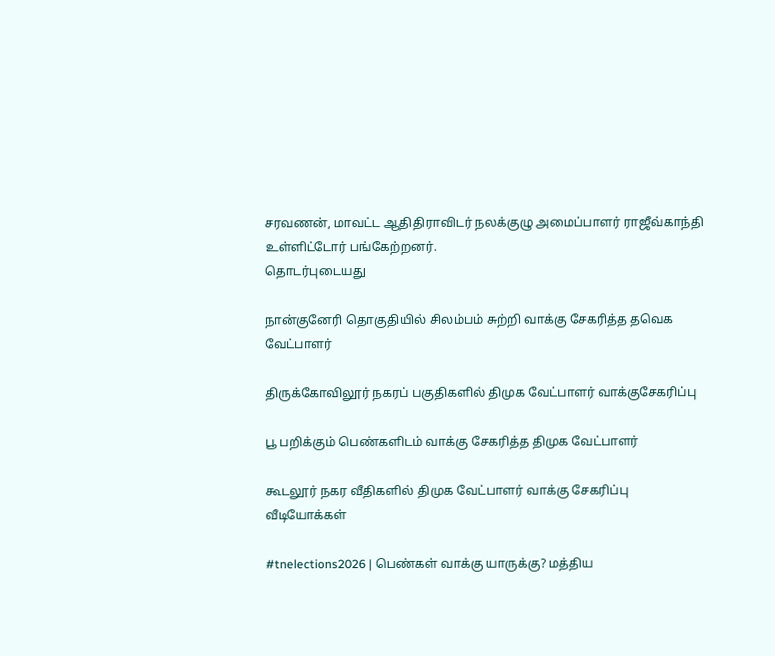சரவணன், மாவட்ட ஆதிதிராவிடர் நலக்குழு அமைப்பாளர் ராஜீவ்காந்தி உள்ளிட்டோர் பங்கேற்றனர்.
தொடர்புடையது

நான்குனேரி தொகுதியில் சிலம்பம் சுற்றி வாக்கு சேகரித்த தவெக வேட்பாளர்

திருக்கோவிலூர் நகரப் பகுதிகளில் திமுக வேட்பாளர் வாக்குசேகரிப்பு

பூ பறிக்கும் பெண்களிடம் வாக்கு சேகரித்த திமுக வேட்பாளர்

கூடலூர் நகர வீதிகளில் திமுக வேட்பாளர் வாக்கு சேகரிப்பு
வீடியோக்கள்

#tnelections2026 | பெண்கள் வாக்கு யாருக்கு? மத்திய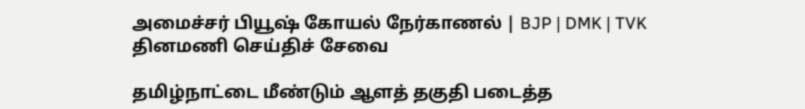அமைச்சர் பியூஷ் கோயல் நேர்காணல் | BJP | DMK | TVK
தினமணி செய்திச் சேவை

தமிழ்நாட்டை மீண்டும் ஆளத் தகுதி படைத்த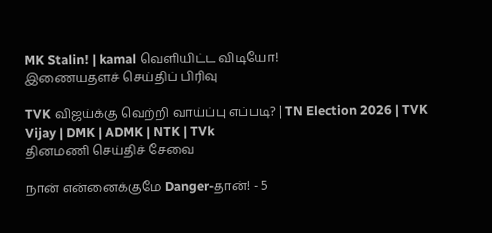MK Stalin! | kamal வெளியிட்ட விடியோ!
இணையதளச் செய்திப் பிரிவு

TVK விஜய்க்கு வெற்றி வாய்ப்பு எப்படி? | TN Election 2026 | TVK Vijay | DMK | ADMK | NTK | TVk
தினமணி செய்திச் சேவை

நான் என்னைக்குமே Danger-தான்! - 5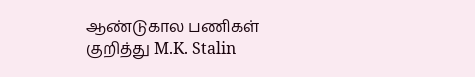ஆண்டுகால பணிகள் குறித்து M.K. Stalin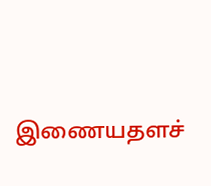இணையதளச்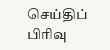செய்திப் பிரிவு